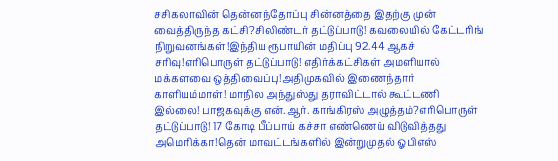சசிகலாவின் தென்னந்தோப்பு சின்னத்தை இதற்கு முன் வைத்திருந்த கட்சி?சிலிண்டர் தட்டுப்பாடு! கவலையில் கேட்டரிங் நிறுவனங்கள்!இந்திய ரூபாயின் மதிப்பு 92.44 ஆகச் சரிவு!எரிபொருள் தட்டுப்பாடு! எதிர்க்கட்சிகள் அமளியால் மக்களவை ஒத்திவைப்பு!அதிமுகவில் இணைந்தார் காளியம்மாள்! மாநில அந்துஸ்து தராவிட்டால் கூட்டணி இல்லை! பாஜகவுக்கு என்.ஆர். காங்கிரஸ் அழுத்தம்?எரிபொருள் தட்டுப்பாடு! 17 கோடி பீப்பாய் கச்சா எண்ணெய் விடுவித்தது அமெரிக்கா!தென் மாவட்டங்களில் இன்றுமுதல் ஓபிஎஸ்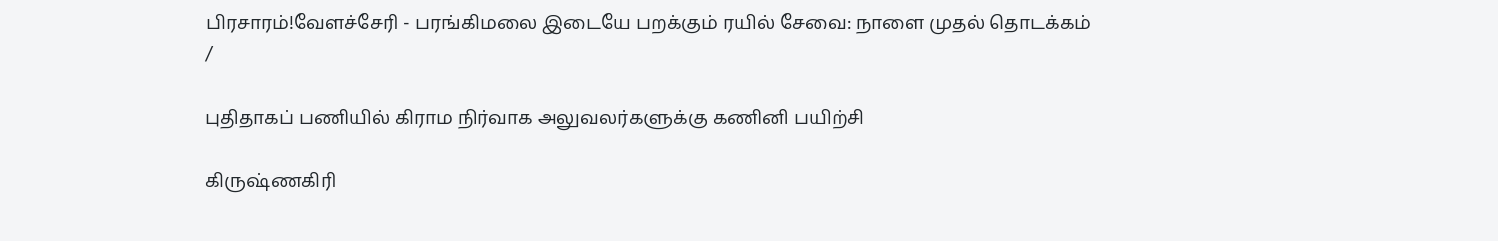பிரசாரம்!வேளச்சேரி - பரங்கிமலை இடையே பறக்கும் ரயில் சேவை: நாளை முதல் தொடக்கம்
/

புதிதாகப் பணியில் கிராம நிர்வாக அலுவலர்களுக்கு கணினி பயிற்சி

கிருஷ்ணகிரி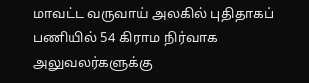மாவட்ட வருவாய் அலகில் புதிதாகப் பணியில் 54 கிராம நிர்வாக அலுவலர்களுக்கு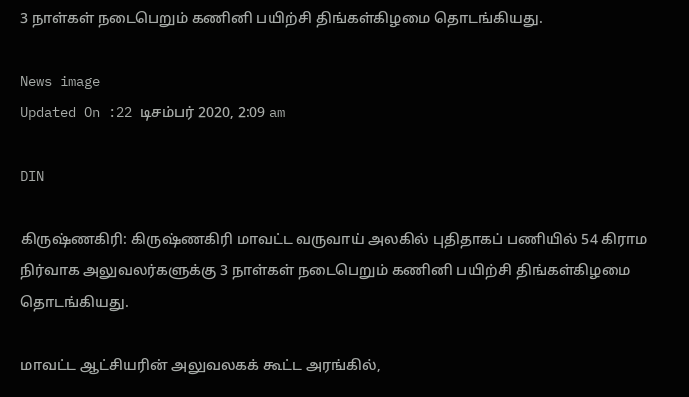3 நாள்கள் நடைபெறும் கணினி பயிற்சி திங்கள்கிழமை தொடங்கியது.

News image
Updated On :22 டிசம்பர் 2020, 2:09 am

DIN

கிருஷ்ணகிரி: கிருஷ்ணகிரி மாவட்ட வருவாய் அலகில் புதிதாகப் பணியில் 54 கிராம நிர்வாக அலுவலர்களுக்கு 3 நாள்கள் நடைபெறும் கணினி பயிற்சி திங்கள்கிழமை தொடங்கியது.

மாவட்ட ஆட்சியரின் அலுவலகக் கூட்ட அரங்கில்,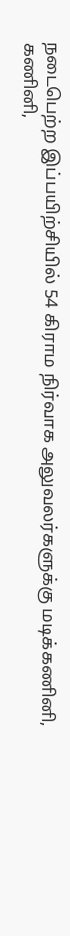நடைபெற்ற இப்பயிற்சியில் 54 கிராம நிர்வாக அலுவலர்களுக்கு மடிக்கணினி, கணினி,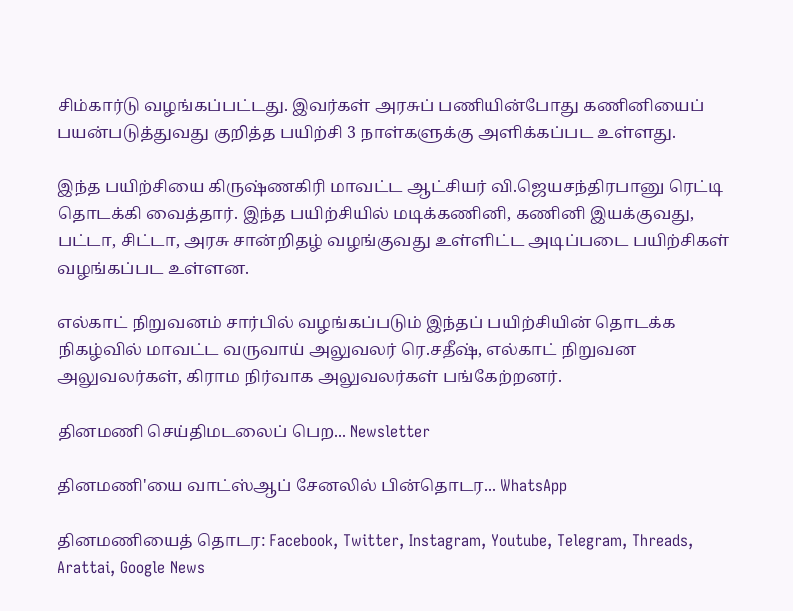சிம்கார்டு வழங்கப்பட்டது. இவர்கள் அரசுப் பணியின்போது கணினியைப் பயன்படுத்துவது குறித்த பயிற்சி 3 நாள்களுக்கு அளிக்கப்பட உள்ளது.

இந்த பயிற்சியை கிருஷ்ணகிரி மாவட்ட ஆட்சியர் வி.ஜெயசந்திரபானு ரெட்டி தொடக்கி வைத்தார். இந்த பயிற்சியில் மடிக்கணினி, கணினி இயக்குவது, பட்டா, சிட்டா, அரசு சான்றிதழ் வழங்குவது உள்ளிட்ட அடிப்படை பயிற்சிகள் வழங்கப்பட உள்ளன.

எல்காட் நிறுவனம் சார்பில் வழங்கப்படும் இந்தப் பயிற்சியின் தொடக்க நிகழ்வில் மாவட்ட வருவாய் அலுவலர் ரெ.சதீஷ், எல்காட் நிறுவன அலுவலர்கள், கிராம நிர்வாக அலுவலர்கள் பங்கேற்றனர்.

தினமணி செய்திமடலைப் பெற... Newsletter

தினமணி'யை வாட்ஸ்ஆப் சேனலில் பின்தொடர... WhatsApp

தினமணியைத் தொடர: Facebook, Twitter, Instagram, Youtube, Telegram, Threads, Arattai, Google News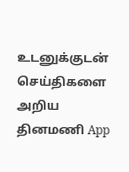உடனுக்குடன் செய்திகளை அறிய தினமணி App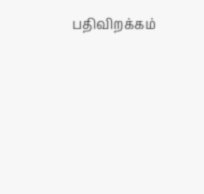பதிவிறக்கம்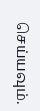செய்யவும்.